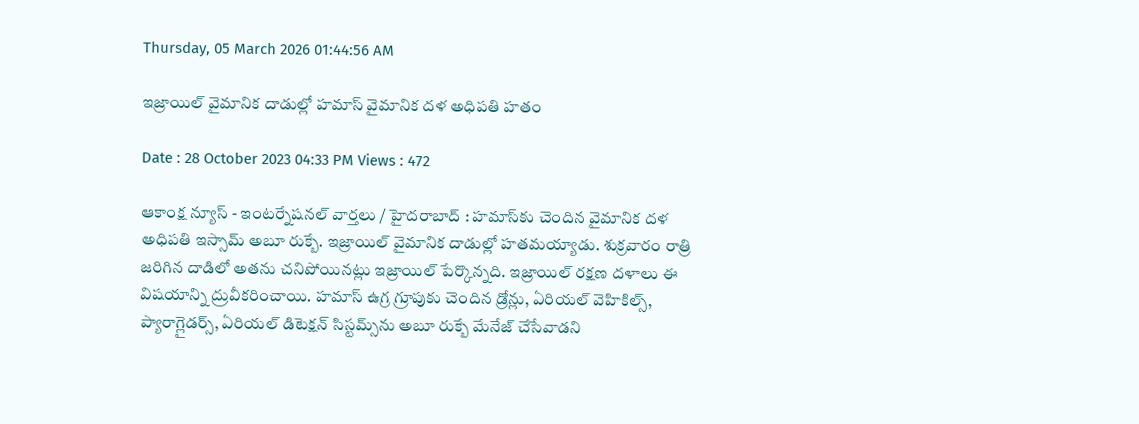Thursday, 05 March 2026 01:44:56 AM

ఇజ్రాయిల్ వైమానిక దాడుల్లో హ‌మాస్‌ వైమానిక ద‌ళ అధిప‌తి హతం

Date : 28 October 2023 04:33 PM Views : 472

ఆకాంక్ష న్యూస్ - ఇంటర్నేషనల్ వార్తలు / హైదరాబాద్ : హ‌మాస్‌కు చెందిన వైమానిక ద‌ళ అధిప‌తి ఇస్సామ్ అబూ రుక్బే. ఇజ్రాయిల్ వైమానిక దాడుల్లో హ‌త‌మయ్యాడు. శుక్ర‌వారం రాత్రి జ‌రిగిన దాడిలో అత‌ను చ‌నిపోయిన‌ట్లు ఇజ్రాయిల్ పేర్కొన్న‌ది. ఇజ్రాయిల్ ర‌క్ష‌ణ ద‌ళాలు ఈ విష‌యాన్ని ద్రువీక‌రించాయి. హ‌మాస్ ఉగ్ర గ్రూపుకు చెందిన డ్రోన్లు, ఏరియ‌ల్ వెహికిల్స్‌, ప్యారాగ్లైడ‌ర్స్‌, ఏరియ‌ల్ డిటెక్ష‌న్ సిస్ట‌మ్స్‌ను అబూ రుక్బే మేనేజ్ చేసేవాడ‌ని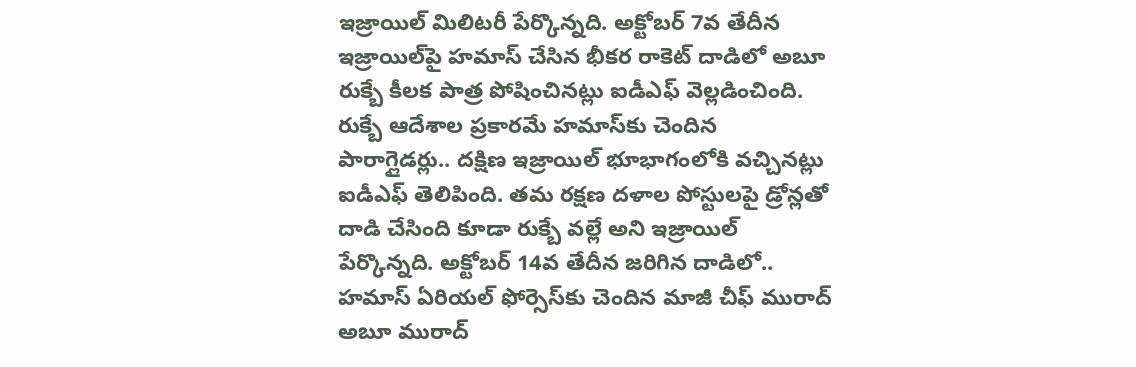ఇజ్రాయిల్ మిలిట‌రీ పేర్కొన్న‌ది. అక్టోబ‌ర్ 7వ తేదీన ఇజ్రాయిల్‌పై హ‌మాస్ చేసిన భీక‌ర రాకెట్ దాడిలో అబూ రుక్బే కీల‌క పాత్ర పోషించిన‌ట్లు ఐడీఎఫ్ వెల్ల‌డించింది. రుక్బే ఆదేశాల ప్ర‌కార‌మే హ‌మాస్‌కు చెందిన పారాగ్లైడ‌ర్లు.. ద‌క్షిణ ఇజ్రాయిల్ భూభాగంలోకి వ‌చ్చిన‌ట్లు ఐడీఎఫ్ తెలిపింది. త‌మ ర‌క్ష‌ణ ద‌ళాల పోస్టుల‌పై డ్రోన్లతో దాడి చేసింది కూడా రుక్బే వ‌ల్లే అని ఇజ్రాయిల్ పేర్కొన్న‌ది. అక్టోబ‌ర్ 14వ తేదీన జ‌రిగిన దాడిలో.. హ‌మాస్ ఏరియ‌ల్ ఫోర్సెస్‌కు చెందిన మాజీ చీఫ్ మురాద్ అబూ మురాద్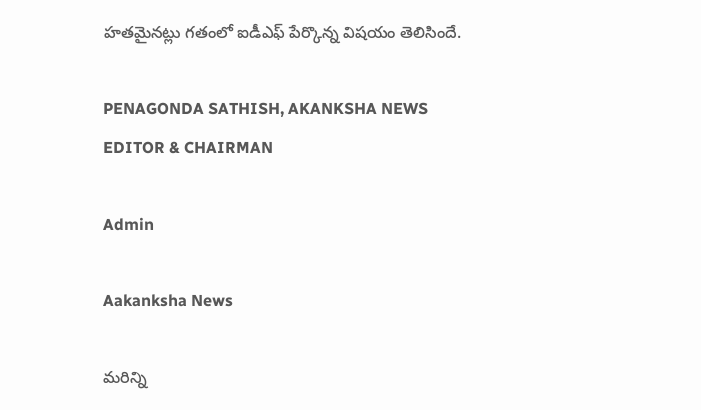హ‌త‌మైన‌ట్లు గ‌తంలో ఐడీఎఫ్ పేర్కొన్న విష‌యం తెలిసిందే.

PENAGONDA SATHISH, AKANKSHA NEWS EDITOR & CHAIRMAN

Admin

Aakanksha News

మరిన్ని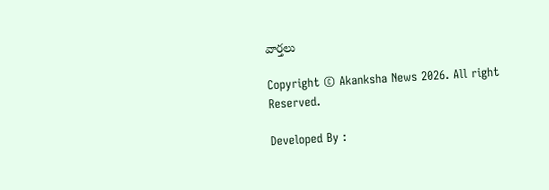వార్తలు

Copyright © Akanksha News 2026. All right Reserved.

Developed By :